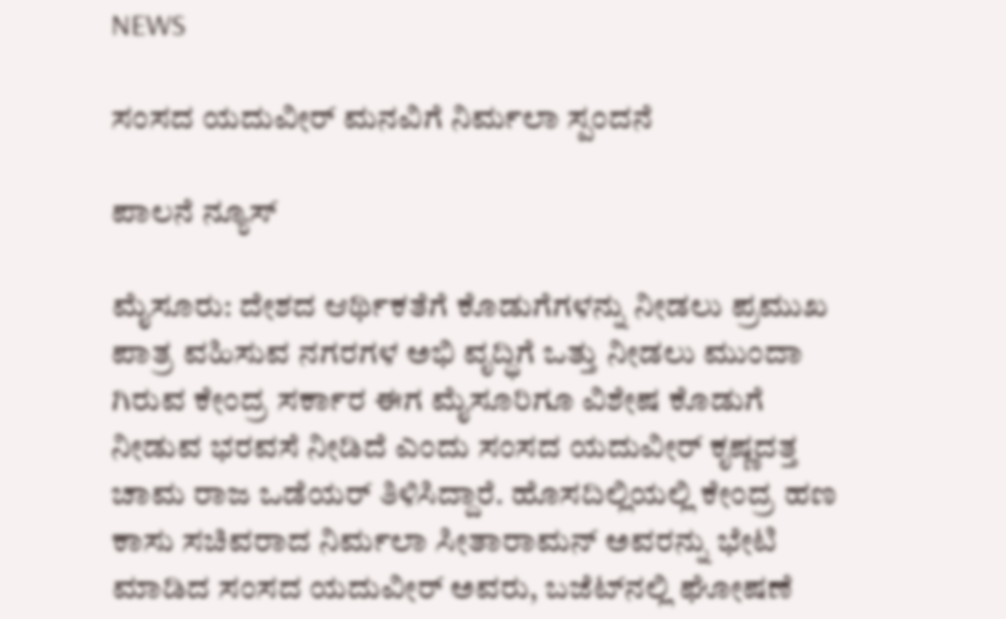NEWS

ಸಂಸದ ಯದುವೀ‌ರ್ ಮನವಿಗೆ ನಿರ್ಮಲಾ ಸ್ಪಂದನೆ

ಪಾಲನೆ ನ್ಯೂಸ್

ಮೈಸೂರು: ದೇಶದ ಆರ್ಥಿಕತೆಗೆ ಕೊಡುಗೆಗಳನ್ನು ನೀಡಲು ಪ್ರಮುಖ ಪಾತ್ರ ವಹಿಸುವ ನಗರಗಳ ಅಭಿ ವೃದ್ಧಿಗೆ ಒತ್ತು ನೀಡಲು ಮುಂದಾ ಗಿರುವ ಕೇಂದ್ರ ಸರ್ಕಾರ ಈಗ ಮೈಸೂರಿಗೂ ವಿಶೇಷ ಕೊಡುಗೆ ನೀಡುವ ಭರವಸೆ ನೀಡಿದೆ ಎಂದು ಸಂಸದ ಯದುವೀ‌ರ್ ಕೃಷ್ಣದತ್ತ ಚಾಮ ರಾಜ ಒಡೆಯ‌ರ್ ತಿಳಿಸಿದ್ದಾರೆ. ಹೊಸದಿಲ್ಲಿಯಲ್ಲಿ ಕೇಂದ್ರ ಹಣ ಕಾಸು ಸಚಿವರಾದ ನಿರ್ಮಲಾ ಸೀತಾರಾಮನ್ ಅವರನ್ನು ಭೇಟಿ ಮಾಡಿದ ಸಂಸದ ಯದುವೀರ್ ಅವರು, ಬಜೆಟ್‌ನಲ್ಲಿ ಘೋಷಣೆ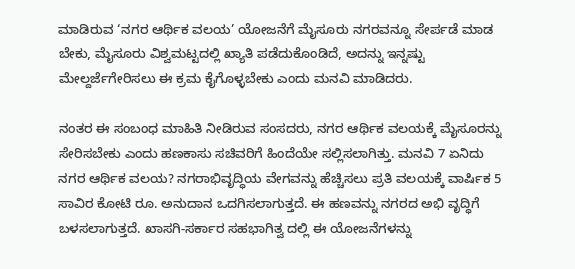ಮಾಡಿರುವ ‘ನಗರ ಆರ್ಥಿಕ ವಲಯ’ ಯೋಜನೆಗೆ ಮೈಸೂರು ನಗರವನ್ನೂ ಸೇರ್ಪಡೆ ಮಾಡ ಬೇಕು, ಮೈಸೂರು ವಿಶ್ವಮಟ್ಟದಲ್ಲಿ ಖ್ಯಾತಿ ಪಡೆದುಕೊಂಡಿದೆ, ಅದನ್ನು ಇನ್ನಷ್ಟು ಮೇಲ್ದರ್ಜೆಗೇರಿಸಲು ಈ ಕ್ರಮ ಕೈಗೊಳ್ಳಬೇಕು ಎಂದು ಮನವಿ ಮಾಡಿದರು.

ನಂತರ ಈ ಸಂಬಂಧ ಮಾಹಿತಿ ನೀಡಿರುವ ಸಂಸದರು, ನಗರ ಆರ್ಥಿಕ ವಲಯಕ್ಕೆ ಮೈಸೂರನ್ನು ಸೇರಿಸಬೇಕು ಎಂದು ಹಣಕಾಸು ಸಚಿವರಿಗೆ ಹಿಂದೆಯೇ ಸಲ್ಲಿಸಲಾಗಿತ್ತು. ಮನವಿ 7 ಏನಿದು ನಗರ ಆರ್ಥಿಕ ವಲಯ? ನಗರಾಭಿವೃದ್ಧಿಯ ವೇಗವನ್ನು ಹೆಚ್ಚಿಸಲು ಪ್ರತಿ ವಲಯಕ್ಕೆ ವಾರ್ಷಿಕ 5 ಸಾವಿರ ಕೋಟಿ ರೂ. ಅನುದಾನ ಒದಗಿಸಲಾಗುತ್ತದೆ. ಈ ಹಣವನ್ನು ನಗರದ ಅಭಿ ವೃದ್ಧಿಗೆ ಬಳಸಲಾಗುತ್ತದೆ. ಖಾಸಗಿ-ಸರ್ಕಾರ ಸಹಭಾಗಿತ್ವ ದಲ್ಲಿ ಈ ಯೋಜನೆಗಳನ್ನು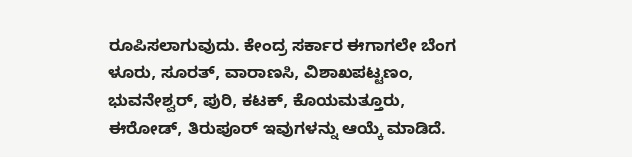ರೂಪಿಸಲಾಗುವುದು. ಕೇಂದ್ರ ಸರ್ಕಾರ ಈಗಾಗಲೇ ಬೆಂಗ ಳೂರು, ಸೂರತ್, ವಾರಾಣಸಿ, ವಿಶಾಖಪಟ್ಟಣಂ, ಭುವನೇಶ್ವ‌ರ್, ಪುರಿ, ಕಟಕ್, ಕೊಯಮತ್ತೂರು, ಈರೋಡ್, ತಿರುಪೂ‌ರ್ ಇವುಗಳನ್ನು ಆಯ್ಕೆ ಮಾಡಿದೆ.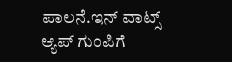ಪಾಲನೆ.ಇನ್ ವಾಟ್ಸ್ ಆ್ಯಪ್ ಗುಂಪಿಗೆ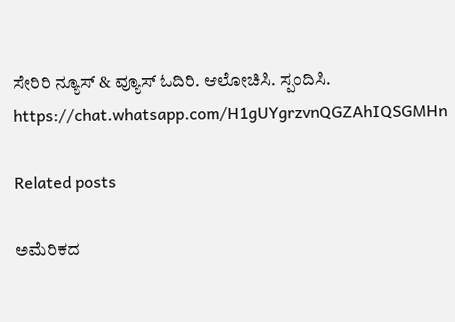ಸೇರಿರಿ ನ್ಯೂಸ್ & ವ್ಯೂಸ್ ಓದಿರಿ. ಆಲೋಚಿಸಿ. ಸ್ಪಂದಿಸಿ.
https://chat.whatsapp.com/H1gUYgrzvnQGZAhIQSGMHn

Related posts

ಅಮೆರಿಕದ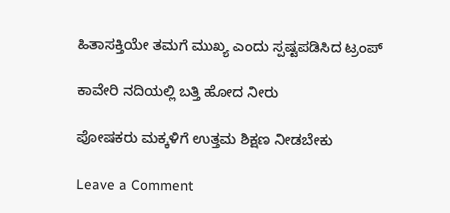ಹಿತಾಸಕ್ತಿಯೇ ತಮಗೆ ಮುಖ್ಯ ಎಂದು ಸ್ಪಷ್ಟಪಡಿಸಿದ ಟ್ರಂಪ್

ಕಾವೇರಿ ನದಿಯಲ್ಲಿ ಬತ್ತಿ ಹೋದ ನೀರು

ಪೋಷಕರು ಮಕ್ಕಳಿಗೆ ಉತ್ತಮ ಶಿಕ್ಷಣ ನೀಡಬೇಕು

Leave a Comment